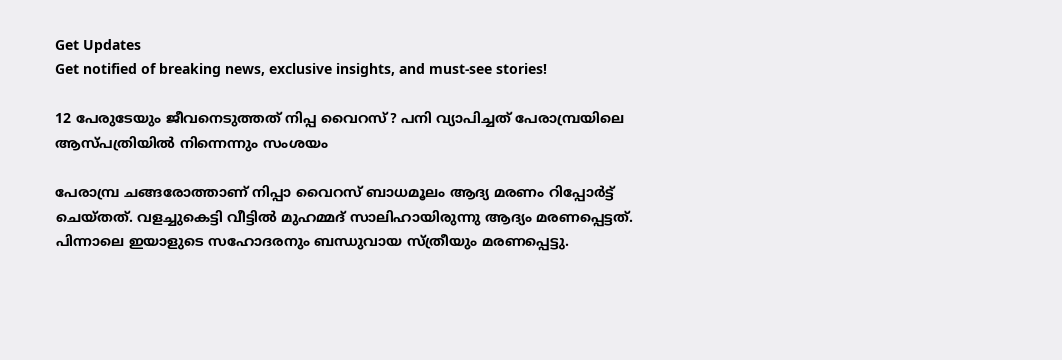Get Updates
Get notified of breaking news, exclusive insights, and must-see stories!

12 പേരുടേയും ജീവനെടുത്തത് നിപ്പ വൈറസ്? പനി വ്യാപിച്ചത് പേരാമ്പ്രയിലെ ആസ്പത്രിയില്‍ നിന്നെന്നും സംശയം

പേരാമ്പ്ര ചങ്ങരോത്താണ് നിപ്പാ വൈറസ് ബാധമൂലം ആദ്യ മരണം റിപ്പോർട്ട് ചെയ്തത്. വളച്ചുകെട്ടി വീട്ടിൽ മുഹമ്മദ് സാലിഹായിരുന്നു ആദ്യം മരണപ്പെട്ടത്. പിന്നാലെ ഇയാളുടെ സഹോദരനും ബന്ധുവായ സ്ത്രീയും മരണപ്പെട്ടു.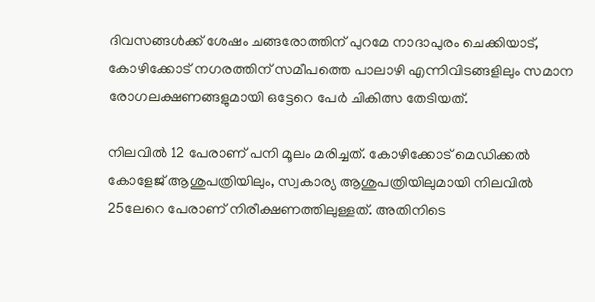ദിവസങ്ങൾക്ക് ശേഷം ചങ്ങരോത്തിന് പുറമേ നാദാപുരം ചെക്കിയാട്, കോഴിക്കോട് നഗരത്തിന് സമീപത്തെ പാലാഴി എന്നിവിടങ്ങളിലും സമാന രോഗലക്ഷണങ്ങളുമായി ഒട്ടേറെ പേർ ചികിത്സ തേടിയത്.

നിലവില്‍ 12 പേരാണ് പനി മൂലം മരിച്ചത്. കോഴിക്കോട് മെഡിക്കൽ കോളേജ് ആശുപത്രിയിലും, സ്വകാര്യ ആശുപത്രിയിലുമായി നിലവിൽ 25ലേറെ പേരാണ് നിരീക്ഷണത്തിലുള്ളത്. അതിനിടെ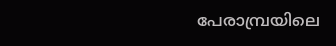പേരാമ്പ്രയിലെ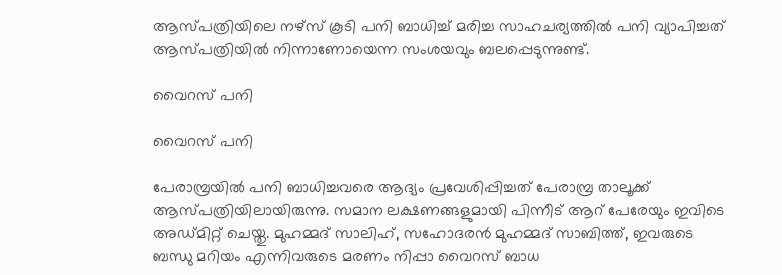ആസ്പത്രിയിലെ നഴ്സ് കൂടി പനി ബാധിച്ച് മരിച്ച സാഹചര്യത്തില്‍ പനി വ്യാപിച്ചത് ആസ്പത്രിയില്‍ നിന്നാണോയെന്ന സംശയവും ബലപ്പെടുന്നുണ്ട്.

വൈറസ് പനി

വൈറസ് പനി

പേരാമ്പ്രയില്‍ പനി ബാധിച്ചവരെ ആദ്യം പ്രവേശിപ്പിച്ചത് പേരാമ്പ്ര താലൂക്ക് ആസ്പത്രിയിലായിരുന്നു. സമാന ലക്ഷണങ്ങളുമായി പിന്നീട് ആറ് പേരേയും ഇവിടെ അഡ്മിറ്റ് ചെയ്തു. മുഹമ്മദ് സാലിഹ്, സഹോദരൻ മുഹമ്മദ് സാബിത്ത്, ഇവരുടെ ബന്ധു മറിയം എന്നിവരുടെ മരണം നിപ്പാ വൈറസ് ബാധ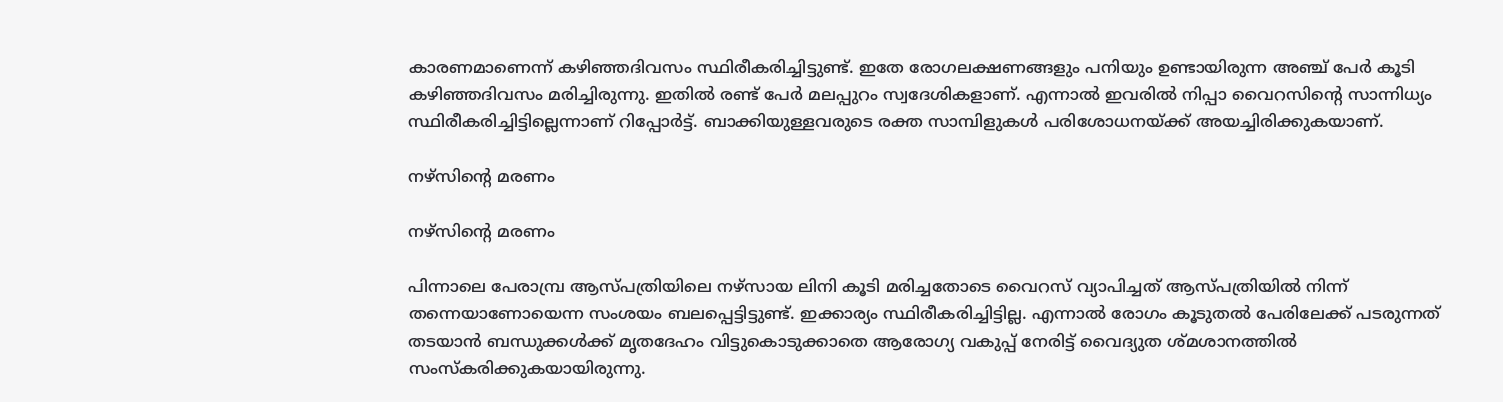കാരണമാണെന്ന് കഴിഞ്ഞദിവസം സ്ഥിരീകരിച്ചിട്ടുണ്ട്. ഇതേ രോഗലക്ഷണങ്ങളും പനിയും ഉണ്ടായിരുന്ന അഞ്ച് പേർ കൂടി കഴിഞ്ഞദിവസം മരിച്ചിരുന്നു. ഇതിൽ രണ്ട് പേർ മലപ്പുറം സ്വദേശികളാണ്. എന്നാൽ ഇവരിൽ നിപ്പാ വൈറസിന്റെ സാന്നിധ്യം സ്ഥിരീകരിച്ചിട്ടില്ലെന്നാണ് റിപ്പോർട്ട്. ബാക്കിയുള്ളവരുടെ രക്ത സാമ്പിളുകള്‍ പരിശോധനയ്ക്ക് അയച്ചിരിക്കുകയാണ്.

നഴ്സിന്‍റെ മരണം

നഴ്സിന്‍റെ മരണം

പിന്നാലെ പേരാമ്പ്ര ആസ്പത്രിയിലെ നഴ്സായ ലിനി കൂടി മരിച്ചതോടെ വൈറസ് വ്യാപിച്ചത് ആസ്പത്രിയില്‍ നിന്ന് തന്നെയാണോയെന്ന സംശയം ബലപ്പെട്ടിട്ടുണ്ട്. ഇക്കാര്യം സ്ഥിരീകരിച്ചിട്ടില്ല. എന്നാല്‍ രോഗം കൂടുതല്‍ പേരിലേക്ക് പടരുന്നത് തടയാന്‍ ബന്ധുക്കള്‍ക്ക് മൃതദേഹം വിട്ടുകൊടുക്കാതെ ആരോഗ്യ വകുപ്പ് നേരിട്ട് വൈദ്യുത ശ്മശാനത്തില്‍ സംസ്കരിക്കുകയായിരുന്നു.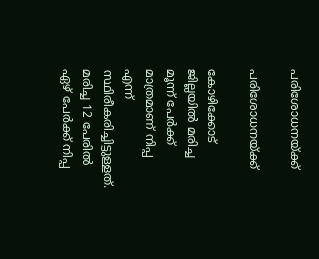പരിശോധനയ്ക്ക്

പരിശോധനയ്ക്ക്

കോഴിക്കോട് ജില്ലയില്‍ മരിച്ച മൂന്ന് പേര്‍ക്ക് മാത്രമാണ് നിപ്പ എന്ന് സ്ഥിരീകരിച്ചിട്ടുള്ളത്. മരിച്ച 12 പേരില്‍ ഏഴ് പേര്‍ക്ക് നിപ്പ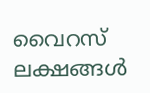വൈറസ് ലക്ഷങ്ങള്‍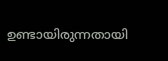ഉണ്ടായിരുന്നതായി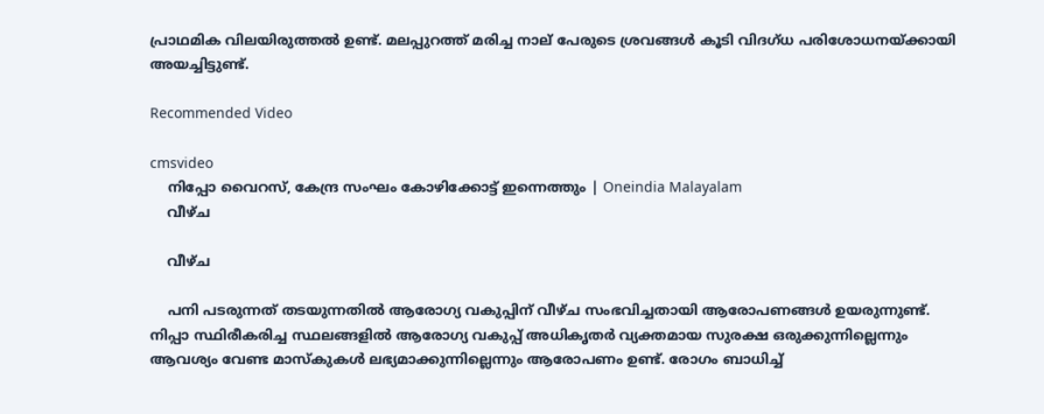പ്രാഥമിക വിലയിരുത്തല്‍ ഉണ്ട്. മലപ്പുറത്ത് മരിച്ച നാല് പേരുടെ ശ്രവങ്ങള്‍ കൂടി വിദഗ്ധ പരിശോധനയ്ക്കായി അയച്ചിട്ടുണ്ട്.

Recommended Video

cmsvideo
    നിപ്പോ വൈറസ്, കേന്ദ്ര സംഘം കോഴിക്കോട്ട് ഇന്നെത്തും | Oneindia Malayalam
    വീഴ്ച

    വീഴ്ച

    പനി പടരുന്നത് തടയുന്നതില്‍ ആരോഗ്യ വകുപ്പിന് വീഴ്ച സംഭവിച്ചതായി ആരോപണങ്ങള്‍ ഉയരുന്നുണ്ട്. നിപ്പാ സ്ഥിരീകരിച്ച സ്ഥലങ്ങളില്‍ ആരോഗ്യ വകുപ്പ് അധികൃതര്‍ വ്യക്തമായ സുരക്ഷ ഒരുക്കുന്നില്ലെന്നും ആവശ്യം വേണ്ട മാസ്കുകള്‍ ലഭ്യമാക്കുന്നില്ലെന്നും ആരോപണം ഉണ്ട്. രോഗം ബാധിച്ച്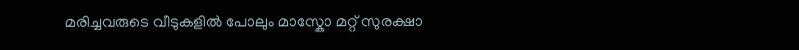മരിച്ചവരുടെ വീടുകളില്‍ പോലും മാസ്കോ മറ്റ് സുരക്ഷാ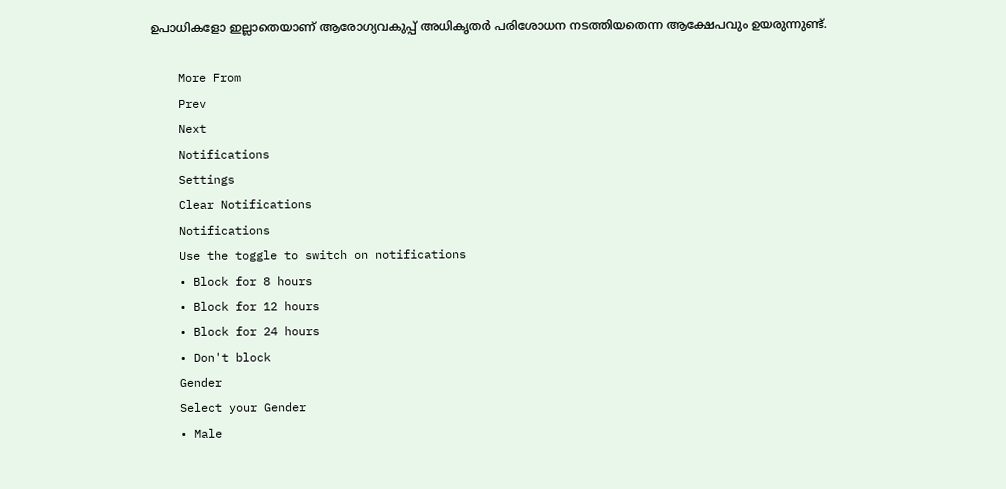ഉപാധികളോ ഇല്ലാതെയാണ് ആരോഗ്യവകുപ്പ് അധികൃതര്‍ പരിശോധന നടത്തിയതെന്ന ആക്ഷേപവും ഉയരുന്നുണ്ട്.

    More From
    Prev
    Next
    Notifications
    Settings
    Clear Notifications
    Notifications
    Use the toggle to switch on notifications
    • Block for 8 hours
    • Block for 12 hours
    • Block for 24 hours
    • Don't block
    Gender
    Select your Gender
    • Male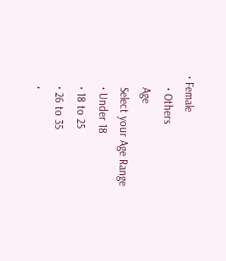• Female
    • Others
    Age
    Select your Age Range
    • Under 18
    • 18 to 25
    • 26 to 35
    •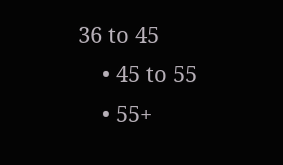36 to 45
    • 45 to 55
    • 55+